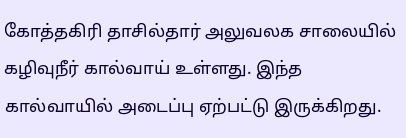கோத்தகிரி தாசில்தார் அலுவலக சாலையில் கழிவுநீர் கால்வாய் உள்ளது. இந்த கால்வாயில் அடைப்பு ஏற்பட்டு இருக்கிறது.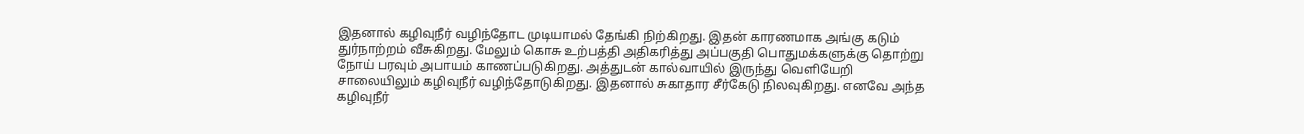இதனால் கழிவுநீர் வழிந்தோட முடியாமல் தேங்கி நிற்கிறது. இதன் காரணமாக அங்கு கடும் துர்நாற்றம் வீசுகிறது. மேலும் கொசு உற்பத்தி அதிகரித்து அப்பகுதி பொதுமக்களுக்கு தொற்று நோய் பரவும் அபாயம் காணப்படுகிறது. அத்துடன் கால்வாயில் இருந்து வெளியேறி சாலையிலும் கழிவுநீர் வழிந்தோடுகிறது. இதனால் சுகாதார சீர்கேடு நிலவுகிறது. எனவே அந்த கழிவுநீர்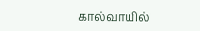கால்வாயில்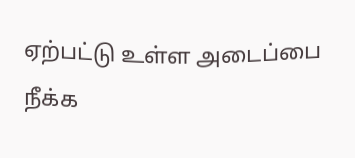ஏற்பட்டு உள்ள அடைப்பை நீக்க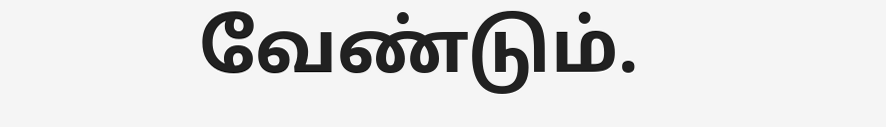வேண்டும்.